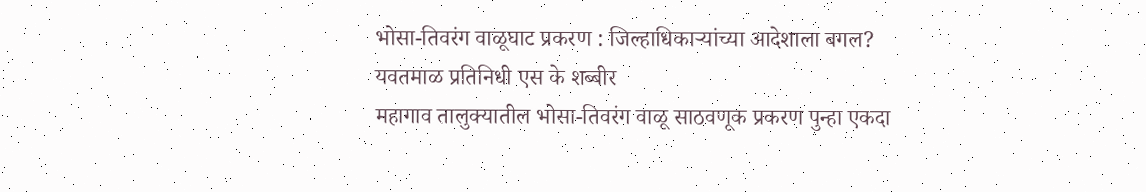भोसा-तिवरंग वाळूघाट प्रकरण : जिल्हाधिकाऱ्यांच्या आदेशाला बगल?
यवतमाळ प्रतिनिधी एस के शब्बीर
महागाव तालुक्यातील भोसा-तिवरंग वाळू साठवणूक प्रकरण पुन्हा एकदा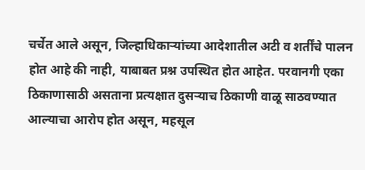चर्चेत आले असून, जिल्हाधिकाऱ्यांच्या आदेशातील अटी व शर्तींचे पालन होत आहे की नाही, याबाबत प्रश्न उपस्थित होत आहेत. परवानगी एका ठिकाणासाठी असताना प्रत्यक्षात दुसऱ्याच ठिकाणी वाळू साठवण्यात आल्याचा आरोप होत असून, महसूल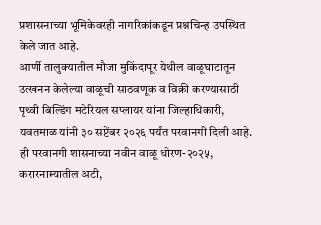प्रशासनाच्या भूमिकेवरही नागरिकांकडून प्रश्नचिन्ह उपस्थित केले जात आहे.
आर्णी तालुक्यातील मौजा मुकिंदापूर येथील वाळूघाटातून उत्खनन केलेल्या वाळूची साठवणूक व विक्री करण्यासाठी पृथ्वी बिल्डिंग मटेरियल सप्लायर यांना जिल्हाधिकारी, यवतमाळ यांनी ३० सप्टेंबर २०२६ पर्यंत परवानगी दिली आहे. ही परवानगी शासनाच्या नवीन वाळू धोरण-२०२५, करारनाम्यातील अटी,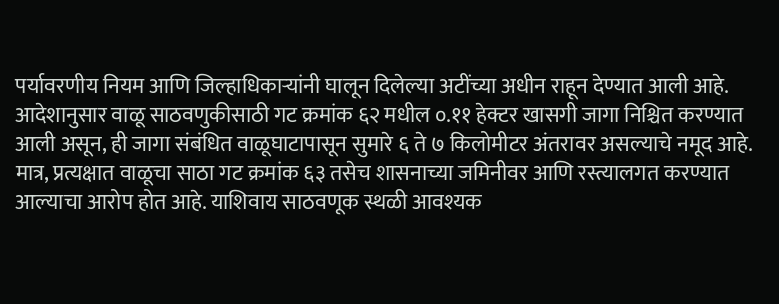पर्यावरणीय नियम आणि जिल्हाधिकाऱ्यांनी घालून दिलेल्या अटींच्या अधीन राहून देण्यात आली आहे.
आदेशानुसार वाळू साठवणुकीसाठी गट क्रमांक ६२ मधील ०.११ हेक्टर खासगी जागा निश्चित करण्यात आली असून, ही जागा संबंधित वाळूघाटापासून सुमारे ६ ते ७ किलोमीटर अंतरावर असल्याचे नमूद आहे. मात्र, प्रत्यक्षात वाळूचा साठा गट क्रमांक ६३ तसेच शासनाच्या जमिनीवर आणि रस्त्यालगत करण्यात आल्याचा आरोप होत आहे. याशिवाय साठवणूक स्थळी आवश्यक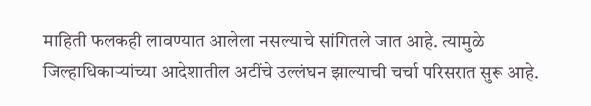माहिती फलकही लावण्यात आलेला नसल्याचे सांगितले जात आहे. त्यामुळे जिल्हाधिकाऱ्यांच्या आदेशातील अटींचे उल्लंघन झाल्याची चर्चा परिसरात सुरू आहे.